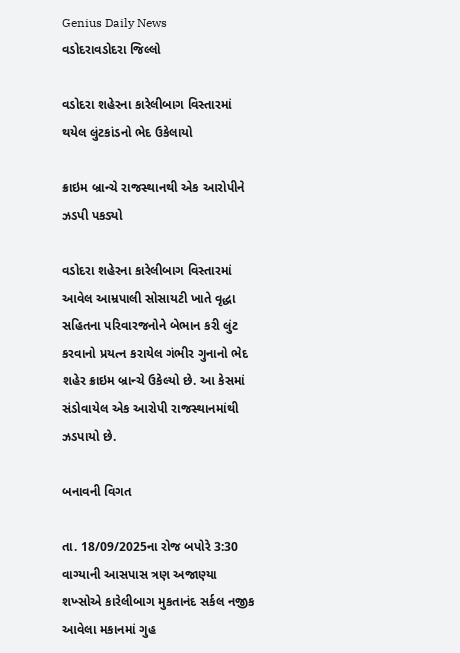Genius Daily News
વડોદરાવડોદરા જિલ્લો

વડોદરા શહેરના કારેલીબાગ વિસ્તારમાં થયેલ લુંટકાંડનો ભેદ ઉકેલાયો

ક્રાઇમ બ્રાન્ચે રાજસ્થાનથી એક આરોપીને ઝડપી પકડ્યો

વડોદરા શહેરના કારેલીબાગ વિસ્તારમાં આવેલ આમ્રપાલી સોસાયટી ખાતે વૃદ્ધા સહિતના પરિવારજનોને બેભાન કરી લુંટ કરવાનો પ્રયત્ન કરાયેલ ગંભીર ગુનાનો ભેદ શહેર ક્રાઇમ બ્રાન્ચે ઉકેલ્યો છે. આ કેસમાં સંડોવાયેલ એક આરોપી રાજસ્થાનમાંથી ઝડપાયો છે.

બનાવની વિગત

તા. 18/09/2025ના રોજ બપોરે 3:30 વાગ્યાની આસપાસ ત્રણ અજાણ્યા શખ્સોએ કારેલીબાગ મુકતાનંદ સર્કલ નજીક આવેલા મકાનમાં ગુહ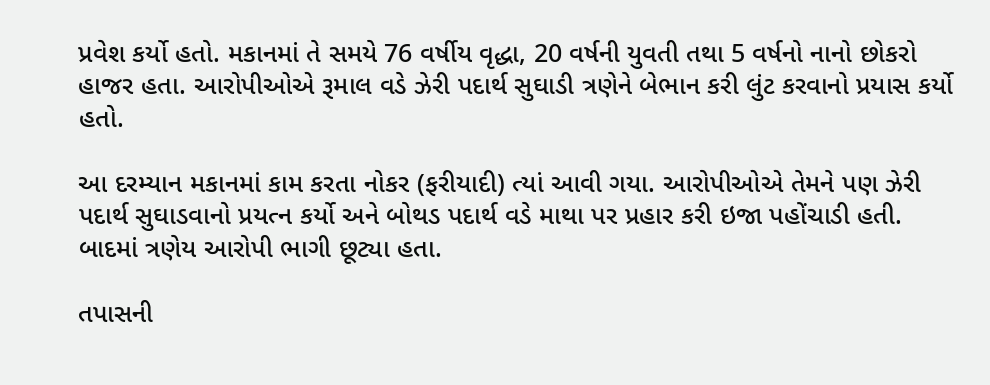પ્રવેશ કર્યો હતો. મકાનમાં તે સમયે 76 વર્ષીય વૃદ્ધા, 20 વર્ષની યુવતી તથા 5 વર્ષનો નાનો છોકરો હાજર હતા. આરોપીઓએ રૂમાલ વડે ઝેરી પદાર્થ સુઘાડી ત્રણેને બેભાન કરી લુંટ કરવાનો પ્રયાસ કર્યો હતો.

આ દરમ્યાન મકાનમાં કામ કરતા નોકર (ફરીયાદી) ત્યાં આવી ગયા. આરોપીઓએ તેમને પણ ઝેરી પદાર્થ સુઘાડવાનો પ્રયત્ન કર્યો અને બોથડ પદાર્થ વડે માથા પર પ્રહાર કરી ઇજા પહોંચાડી હતી. બાદમાં ત્રણેય આરોપી ભાગી છૂટ્યા હતા.

તપાસની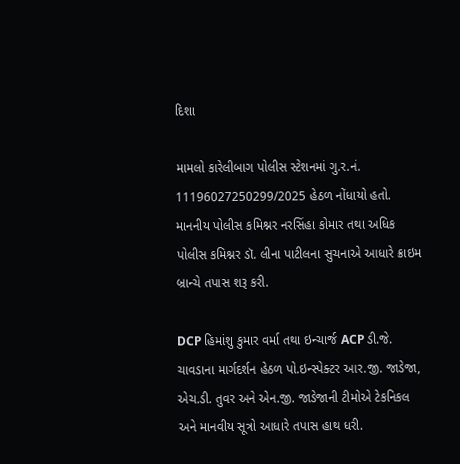દિશા

મામલો કારેલીબાગ પોલીસ સ્ટેશનમાં ગુ.ર.નં. 11196027250299/2025 હેઠળ નોંધાયો હતો. માનનીય પોલીસ કમિશ્નર નરસિંહા કોમાર તથા અધિક પોલીસ કમિશ્નર ડૉ. લીના પાટીલના સુચનાએ આધારે ક્રાઇમ બ્રાન્ચે તપાસ શરૂ કરી.

DCP હિમાંશુ કુમાર વર્મા તથા ઇન્ચાર્જ ACP ડી.જે. ચાવડાના માર્ગદર્શન હેઠળ પો.ઇન્સ્પેક્ટર આર.જી. જાડેજા, એચ.ડી. તુવર અને એન.જી. જાડેજાની ટીમોએ ટેકનિકલ અને માનવીય સૂત્રો આધારે તપાસ હાથ ધરી.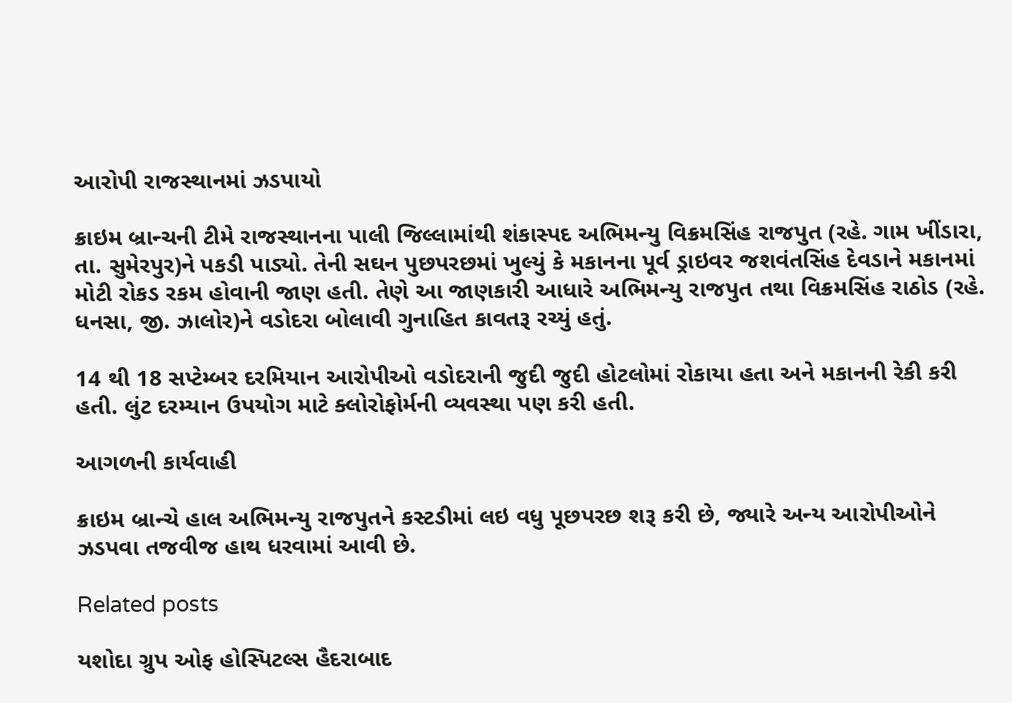આરોપી રાજસ્થાનમાં ઝડપાયો

ક્રાઇમ બ્રાન્ચની ટીમે રાજસ્થાનના પાલી જિલ્લામાંથી શંકાસ્પદ અભિમન્યુ વિક્રમસિંહ રાજપુત (રહે. ગામ ખીંડારા, તા. સુમેરપુર)ને પકડી પાડ્યો. તેની સઘન પુછપરછમાં ખુલ્યું કે મકાનના પૂર્વ ડ્રાઇવર જશવંતસિંહ દેવડાને મકાનમાં મોટી રોકડ રકમ હોવાની જાણ હતી. તેણે આ જાણકારી આધારે અભિમન્યુ રાજપુત તથા વિક્રમસિંહ રાઠોડ (રહે. ધનસા, જી. ઝાલોર)ને વડોદરા બોલાવી ગુનાહિત કાવતરૂ રચ્યું હતું.

14 થી 18 સપ્ટેમ્બર દરમિયાન આરોપીઓ વડોદરાની જુદી જુદી હોટલોમાં રોકાયા હતા અને મકાનની રેકી કરી હતી. લુંટ દરમ્યાન ઉપયોગ માટે ક્લોરોફોર્મની વ્યવસ્થા પણ કરી હતી.

આગળની કાર્યવાહી

ક્રાઇમ બ્રાન્ચે હાલ અભિમન્યુ રાજપુતને કસ્ટડીમાં લઇ વધુ પૂછપરછ શરૂ કરી છે, જ્યારે અન્ય આરોપીઓને ઝડપવા તજવીજ હાથ ધરવામાં આવી છે.

Related posts

યશોદા ગ્રુપ ઓફ હોસ્પિટલ્સ હૈદરાબાદ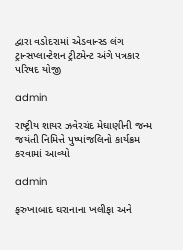દ્વારા વડોદરામાં એડવાન્સ્ડ લંગ ટ્રાન્સપ્લાન્ટેશન ટ્રીટમેન્ટ અંગે પત્રકાર પરિષદ યોજી

admin

રાષ્ટ્રીય શાયર ઝવેરચંદ મેઘાણીની જન્મ જયંતી નિમિત્તે પુષ્પાંજલિનો કાર્યક્રમ કરવામાં આવ્યો

admin

ફરુખાબાદ ઘરાનાના ખલીફા અને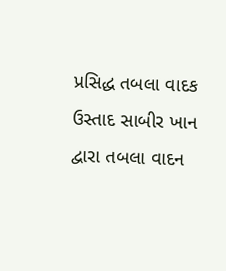પ્રસિદ્ધ તબલા વાદક ઉસ્તાદ સાબીર ખાન દ્વારા તબલા વાદન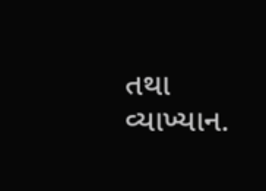તથા વ્યાખ્યાન.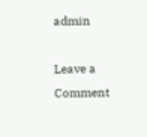admin

Leave a Comment